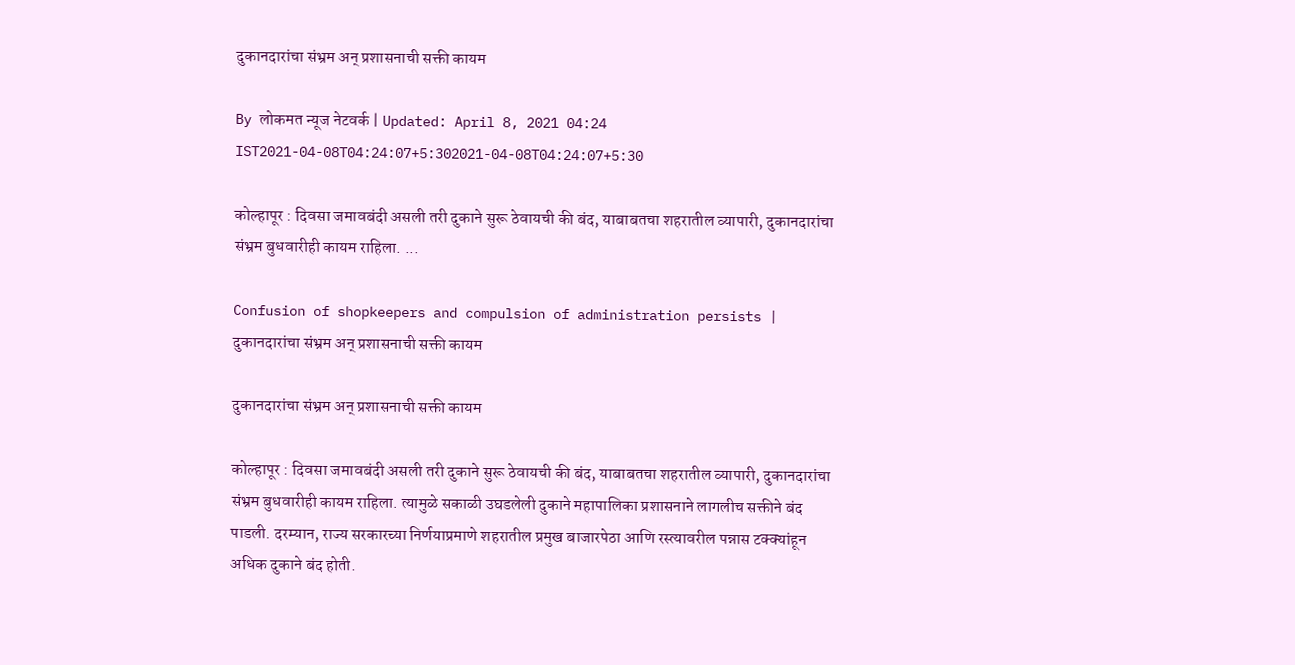दुकानदारांचा संभ्रम अन् प्रशासनाची सक्ती कायम

By लोकमत न्यूज नेटवर्क | Updated: April 8, 2021 04:24 IST2021-04-08T04:24:07+5:302021-04-08T04:24:07+5:30

कोल्हापूर : दिवसा जमावबंदी असली तरी दुकाने सुरू ठेवायची की बंद, याबाबतचा शहरातील व्यापारी, दुकानदारांचा संभ्रम बुधवारीही कायम राहिला. ...

Confusion of shopkeepers and compulsion of administration persists | दुकानदारांचा संभ्रम अन् प्रशासनाची सक्ती कायम

दुकानदारांचा संभ्रम अन् प्रशासनाची सक्ती कायम

कोल्हापूर : दिवसा जमावबंदी असली तरी दुकाने सुरू ठेवायची की बंद, याबाबतचा शहरातील व्यापारी, दुकानदारांचा संभ्रम बुधवारीही कायम राहिला. त्यामुळे सकाळी उघडलेली दुकाने महापालिका प्रशासनाने लागलीच सक्तीने बंद पाडली. दरम्यान, राज्य सरकारच्या निर्णयाप्रमाणे शहरातील प्रमुख बाजारपेठा आणि रस्त्यावरील पन्नास टक्क्यांहून अधिक दुकाने बंद होती.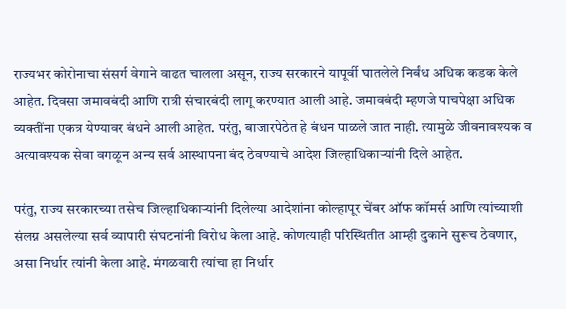राज्यभर कोरोनाचा संसर्ग वेगाने वाढत चालला असून, राज्य सरकारने यापूर्वी घातलेले निर्बंध अधिक कडक केले आहेत. दिवसा जमावबंदी आणि रात्री संचारबंदी लागू करण्यात आली आहे. जमावबंदी म्हणजे पाचपेक्षा अधिक व्यक्तींना एकत्र येण्यावर बंधने आली आहेत. परंतु, बाजारपेठेत हे बंधन पाळले जात नाही. त्यामुळे जीवनावश्यक व अत्यावश्यक सेवा वगळून अन्य सर्व आस्थापना बंद ठेवण्याचे आदेश जिल्हाधिकाऱ्यांनी दिले आहेत.

परंतु, राज्य सरकारच्या तसेच जिल्हाधिकाऱ्यांनी दिलेल्या आदेशांना कोल्हापूर चेंबर ऑफ कॉमर्स आणि त्यांच्याशी संलग्न असलेल्या सर्व व्यापारी संघटनांनी विरोध केला आहे. कोणत्याही परिस्थितीत आम्ही दुकाने सुरूच ठेवणार, असा निर्धार त्यांनी केला आहे. मंगळवारी त्यांचा हा निर्धार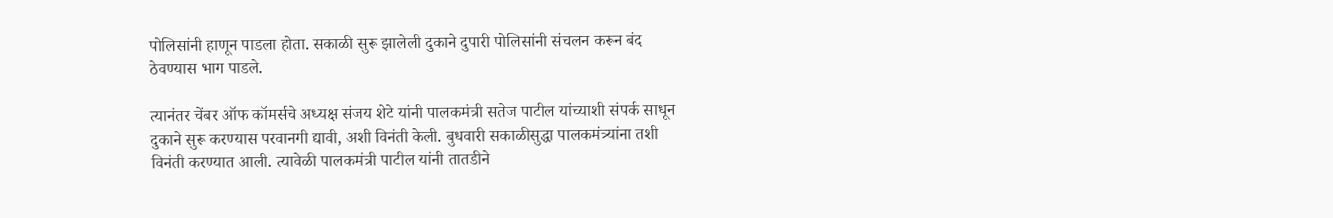पोलिसांनी हाणून पाडला होता. सकाळी सुरू झालेली दुकाने दुपारी पोलिसांनी संचलन करून बंद ठेवण्यास भाग पाडले.

त्यानंतर चेंबर ऑफ कॉमर्सचे अध्यक्ष संजय शेटे यांनी पालकमंत्री सतेज पाटील यांच्याशी संपर्क साधून दुकाने सुरू करण्यास परवानगी द्यावी, अशी विनंती केली. बुधवारी सकाळीसुद्धा पालकमंत्र्यांना तशी विनंती करण्यात आली. त्यावेळी पालकमंत्री पाटील यांनी तातडीने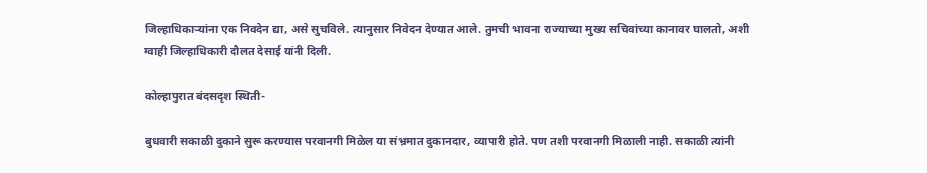जिल्हाधिकाऱ्यांना एक निवदेन द्या, असे सुचविले. त्यानुसार निवेदन देण्यात आले. तुमची भावना राज्याच्या मुख्य सचिवांच्या कानावर घालतो, अशी ग्वाही जिल्हाधिकारी दौलत देसाई यांनी दिली.

कोल्हापुरात बंदसदृश स्थिती-

बुधवारी सकाळी दुकाने सुरू करण्यास परवानगी मिळेल या संभ्रमात दुकानदार, व्यापारी होते. पण तशी परवानगी मिळाली नाही. सकाळी त्यांनी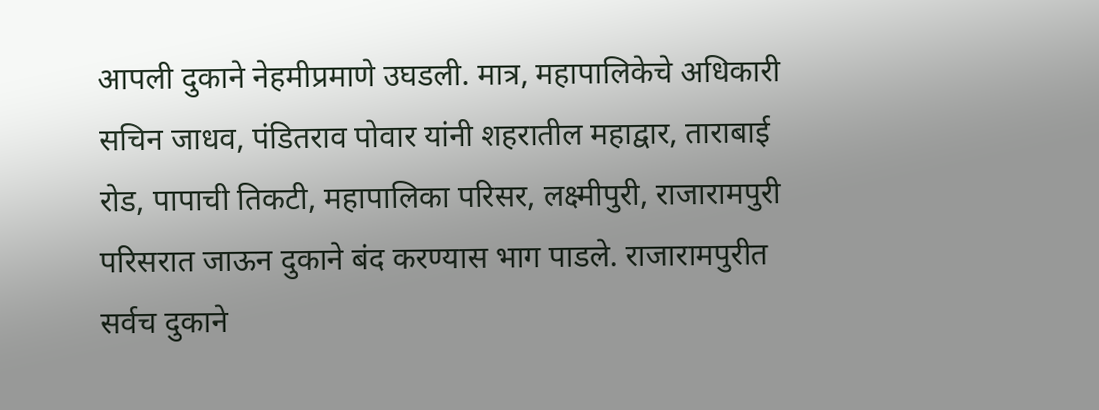आपली दुकाने नेहमीप्रमाणे उघडली. मात्र, महापालिकेचे अधिकारी सचिन जाधव, पंडितराव पोवार यांनी शहरातील महाद्वार, ताराबाई रोड, पापाची तिकटी, महापालिका परिसर, लक्ष्मीपुरी, राजारामपुरी परिसरात जाऊन दुकाने बंद करण्यास भाग पाडले. राजारामपुरीत सर्वच दुकाने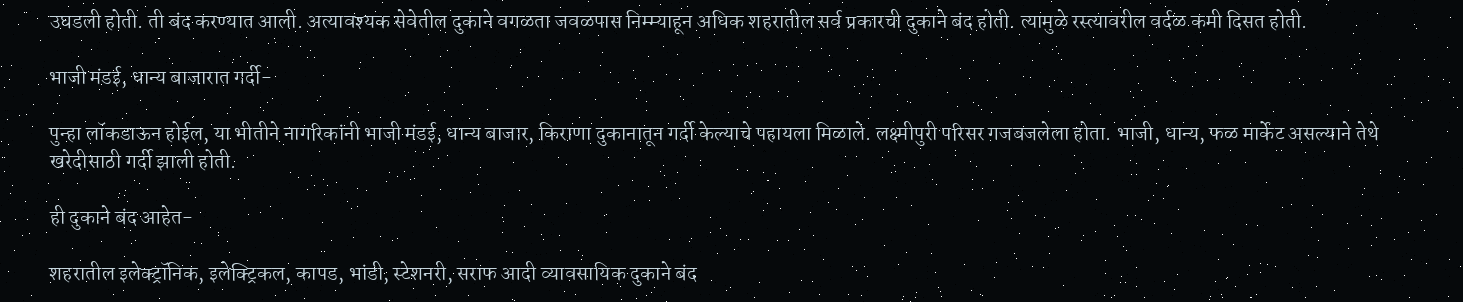उघडली होती. ती बंद करण्यात आली. अत्यावश्यक सेवेतील दुकाने वगळता जवळपास निम्म्याहून अधिक शहरातील सर्व प्रकारची दुकाने बंद होती. त्यामुळे रस्त्यावरील वर्दळ कमी दिसत होती.

भाजी मंडई, धान्य बाजारात गर्दी-

पुन्हा लॉकडाऊन होईल, या भीतीने नागरिकांनी भाजी मंडई, धान्य बाजार, किराणा दुकानातून गर्दी केल्याचे पहायला मिळाले. लक्ष्मीपुरी परिसर गजबजलेला होता. भाजी, धान्य, फळ मार्केट असल्याने तेथे खरेदीसाठी गर्दी झाली होती.

ही दुकाने बंद आहेत-

शहरातील इलेक्ट्रॉनिक, इलेक्ट्रिकल, कापड, भांडी, स्टेशनरी, सराफ आदी व्यावसायिक दुकाने बंद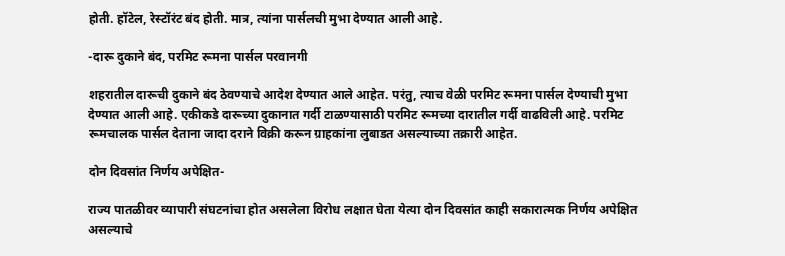होती. हॉटेल, रेस्टॉरंट बंद होती. मात्र, त्यांना पार्सलची मुभा देण्यात आली आहे.

-दारू दुकाने बंद, परमिट रूमना पार्सल परवानगी

शहरातील दारूची दुकाने बंद ठेवण्याचे आदेश देण्यात आले आहेत. परंतु, त्याच वेळी परमिट रूमना पार्सल देण्याची मुभा देण्यात आली आहे. एकीकडे दारूच्या दुकानात गर्दी टाळण्यासाठी परमिट रूमच्या दारातील गर्दी वाढविली आहे. परमिट रूमचालक पार्सल देताना जादा दराने विक्री करून ग्राहकांना लुबाडत असल्याच्या तक्रारी आहेत.

दोन दिवसांत निर्णय अपेक्षित-

राज्य पातळीवर व्यापारी संघटनांचा होत असलेला विरोध लक्षात घेता येत्या दोन दिवसांत काही सकारात्मक निर्णय अपेक्षित असल्याचे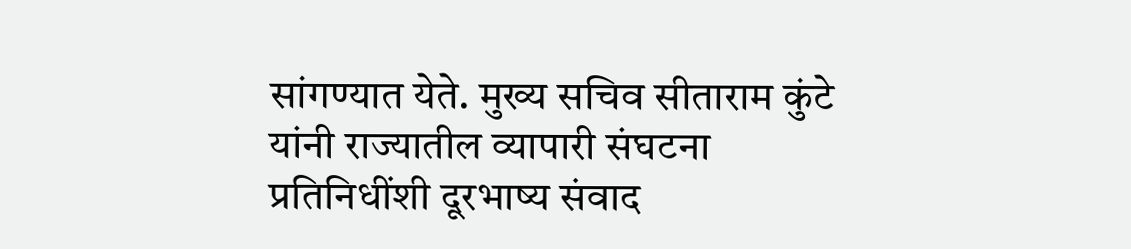सांगण्यात येते. मुख्य सचिव सीताराम कुंटे यांनी राज्यातील व्यापारी संघटना प्रतिनिधींशी दूरभाष्य संवाद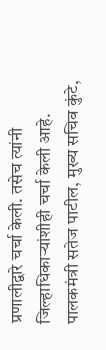प्रणालीद्वारे चर्चा केली. तसेच त्यांनी जिल्हाधिकाऱ्यांशीही चर्चा केली आहे. पालकमंत्री सतेज पाटील, मुख्य सचिव कुंटे,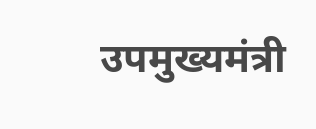उपमुख्यमंत्री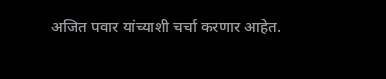अजित पवार यांच्याशी चर्चा करणार आहेत.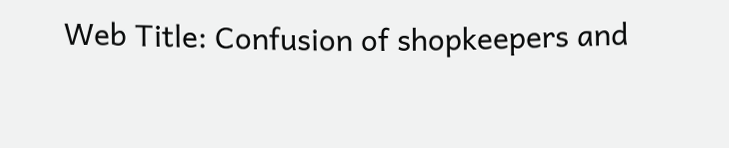Web Title: Confusion of shopkeepers and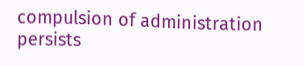compulsion of administration persists